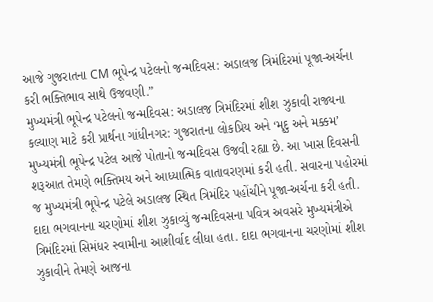આજે ગુજરાતના CM ભૂપેન્દ્ર પટેલનો જન્મદિવસ: અડાલજ ત્રિમંદિરમાં પૂજા-અર્ચના કરી ભક્તિભાવ સાથે ઉજવણી.”
મુખ્યમંત્રી ભૂપેન્દ્ર પટેલનો જન્મદિવસ: અડાલજ ત્રિમંદિરમાં શીશ ઝુકાવી રાજ્યના કલ્યાણ માટે કરી પ્રાર્થના ગાંધીનગર: ગુજરાતના લોકપ્રિય અને ‘મૃદુ અને મક્કમ’ મુખ્યમંત્રી ભૂપેન્દ્ર પટેલ આજે પોતાનો જન્મદિવસ ઉજવી રહ્યા છે. આ ખાસ દિવસની શરૂઆત તેમણે ભક્તિમય અને આધ્યાત્મિક વાતાવરણમાં કરી હતી. સવારના પહોરમાં જ મુખ્યમંત્રી ભૂપેન્દ્ર પટેલે અડાલજ સ્થિત ત્રિમંદિર પહોંચીને પૂજા-અર્ચના કરી હતી. દાદા ભગવાનના ચરણોમાં શીશ ઝુકાવ્યું જન્મદિવસના પવિત્ર અવસરે મુખ્યમંત્રીએ ત્રિમંદિરમાં સિમંધર સ્વામીના આશીર્વાદ લીધા હતા. દાદા ભગવાનના ચરણોમાં શીશ ઝુકાવીને તેમણે આજના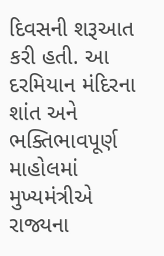દિવસની શરૂઆત કરી હતી. આ દરમિયાન મંદિરના શાંત અને ભક્તિભાવપૂર્ણ માહોલમાં મુખ્યમંત્રીએ રાજ્યના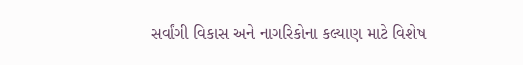સર્વાંગી વિકાસ અને નાગરિકોના કલ્યાણ માટે વિશેષ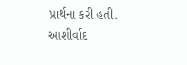પ્રાર્થના કરી હતી. આશીર્વાદ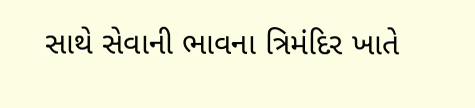સાથે સેવાની ભાવના ત્રિમંદિર ખાતે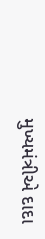મુખ્યમંત્રીએ દાદા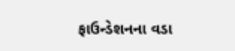ફાઉન્ડેશનના વડા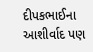દીપકભાઈના આશીર્વાદ પણ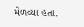મેળવ્યા હતા.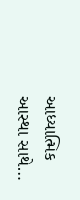આધ્યાત્મિક આસ્થા સાથે…